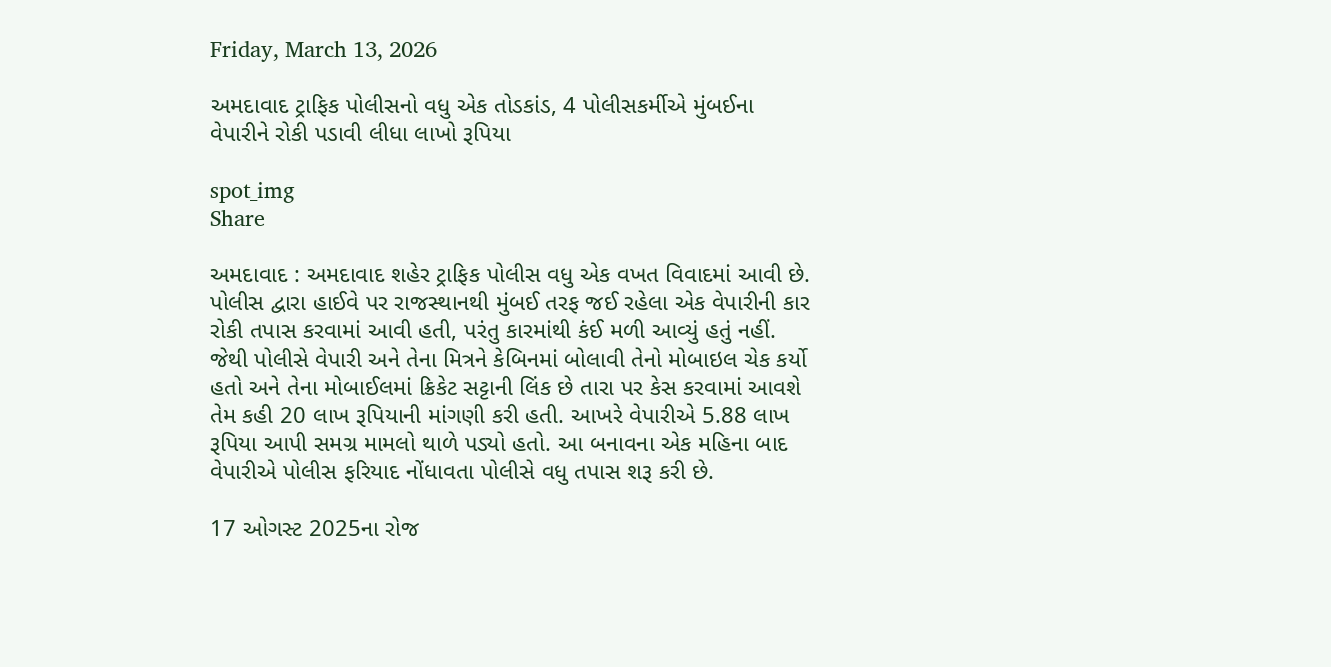Friday, March 13, 2026

અમદાવાદ ટ્રાફિક પોલીસનો વધુ એક તોડકાંડ, 4 પોલીસકર્મીએ મુંબઈના વેપારીને રોકી પડાવી લીધા લાખો રૂપિયા

spot_img
Share

અમદાવાદ : અમદાવાદ શહેર ટ્રાફિક પોલીસ વધુ એક વખત વિવાદમાં આવી છે. પોલીસ દ્વારા હાઈવે પર રાજસ્થાનથી મુંબઈ તરફ જઈ રહેલા એક વેપારીની કાર રોકી તપાસ કરવામાં આવી હતી, પરંતુ કારમાંથી કંઈ મળી આવ્યું હતું નહીં. જેથી પોલીસે વેપારી અને તેના મિત્રને કેબિનમાં બોલાવી તેનો મોબાઇલ ચેક કર્યો હતો અને તેના મોબાઈલમાં ક્રિકેટ સટ્ટાની લિંક છે તારા પર કેસ કરવામાં આવશે તેમ કહી 20 લાખ રૂપિયાની માંગણી કરી હતી. આખરે વેપારીએ 5.88 લાખ રૂપિયા આપી સમગ્ર મામલો થાળે પડ્યો હતો. આ બનાવના એક મહિના બાદ વેપારીએ પોલીસ ફરિયાદ નોંધાવતા પોલીસે વધુ તપાસ શરૂ કરી છે.

17 ઓગસ્ટ 2025ના રોજ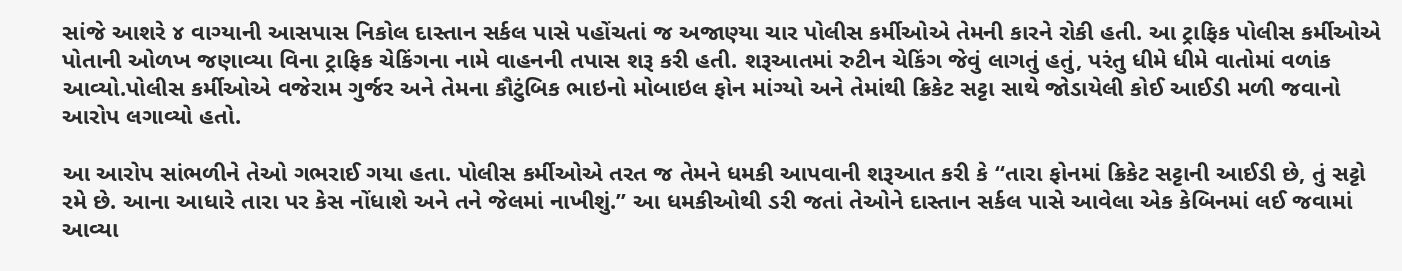સાંજે આશરે ૪ વાગ્યાની આસપાસ નિકોલ દાસ્તાન સર્કલ પાસે પહોંચતાં જ અજાણ્યા ચાર પોલીસ કર્મીઓએ તેમની કારને રોકી હતી. આ ટ્રાફિક પોલીસ કર્મીઓએ પોતાની ઓળખ જણાવ્યા વિના ટ્રાફિક ચેકિંગના નામે વાહનની તપાસ શરૂ કરી હતી. શરૂઆતમાં રુટીન ચેકિંગ જેવું લાગતું હતું, પરંતુ ધીમે ધીમે વાતોમાં વળાંક આવ્યો.પોલીસ કર્મીઓએ વજેરામ ગુર્જર અને તેમના કૌટુંબિક ભાઇનો મોબાઇલ ફોન માંગ્યો અને તેમાંથી ક્રિકેટ સટ્ટા સાથે જોડાયેલી કોઈ આઈડી મળી જવાનો આરોપ લગાવ્યો હતો.

આ આરોપ સાંભળીને તેઓ ગભરાઈ ગયા હતા. પોલીસ કર્મીઓએ તરત જ તેમને ધમકી આપવાની શરૂઆત કરી કે “તારા ફોનમાં ક્રિકેટ સટ્ટાની આઈડી છે, તું સટ્ટો રમે છે. આના આધારે તારા પર કેસ નોંધાશે અને તને જેલમાં નાખીશું.” આ ધમકીઓથી ડરી જતાં તેઓને દાસ્તાન સર્કલ પાસે આવેલા એક કેબિનમાં લઈ જવામાં આવ્યા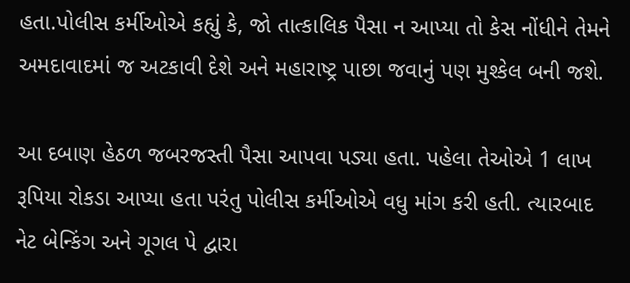હતા.પોલીસ કર્મીઓએ કહ્યું કે, જો તાત્કાલિક પૈસા ન આપ્યા તો કેસ નોંધીને તેમને અમદાવાદમાં જ અટકાવી દેશે અને મહારાષ્ટ્ર પાછા જવાનું પણ મુશ્કેલ બની જશે.

આ દબાણ હેઠળ જબરજસ્તી પૈસા આપવા પડ્યા હતા. પહેલા તેઓએ 1 લાખ રૂપિયા રોકડા આપ્યા હતા પરંતુ પોલીસ કર્મીઓએ વધુ માંગ કરી હતી. ત્યારબાદ નેટ બેન્કિંગ અને ગૂગલ પે દ્વારા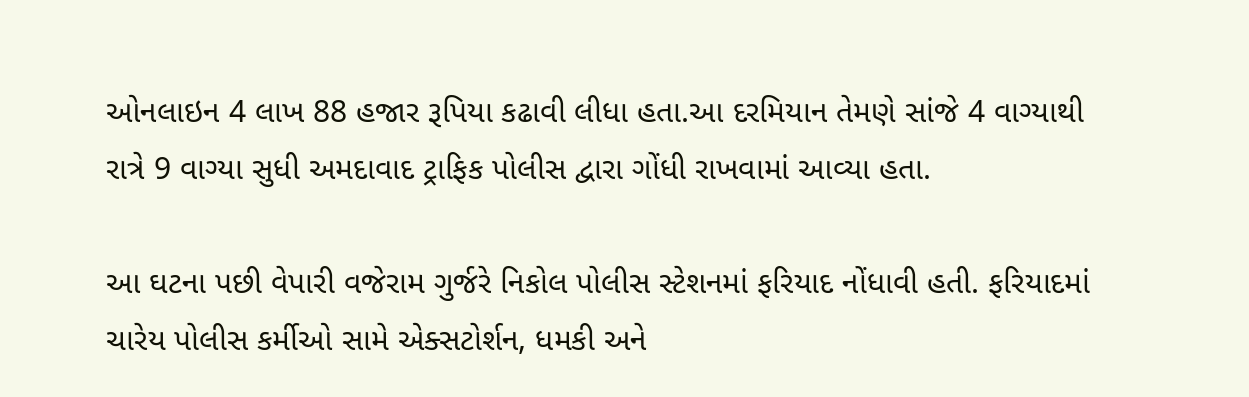ઓનલાઇન 4 લાખ 88 હજાર રૂપિયા કઢાવી લીધા હતા.આ દરમિયાન તેમણે સાંજે 4 વાગ્યાથી રાત્રે 9 વાગ્યા સુધી અમદાવાદ ટ્રાફિક પોલીસ દ્વારા ગોંધી રાખવામાં આવ્યા હતા.

આ ઘટના પછી વેપારી વજેરામ ગુર્જરે નિકોલ પોલીસ સ્ટેશનમાં ફરિયાદ નોંધાવી હતી. ફરિયાદમાં ચારેય પોલીસ કર્મીઓ સામે એક્સટોર્શન, ધમકી અને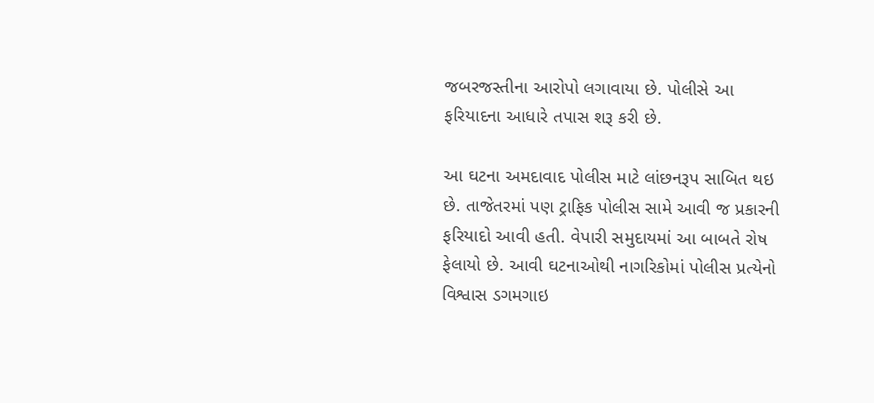જબરજસ્તીના આરોપો લગાવાયા છે. પોલીસે આ ફરિયાદના આધારે તપાસ શરૂ કરી છે.

આ ઘટના અમદાવાદ પોલીસ માટે લાંછનરૂપ સાબિત થઇ છે. તાજેતરમાં પણ ટ્રાફિક પોલીસ સામે આવી જ પ્રકારની ફરિયાદો આવી હતી. વેપારી સમુદાયમાં આ બાબતે રોષ ફેલાયો છે. આવી ઘટનાઓથી નાગરિકોમાં પોલીસ પ્રત્યેનો વિશ્વાસ ડગમગાઇ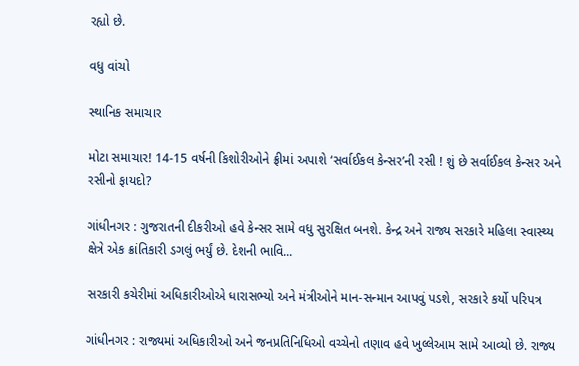રહ્યો છે.

વધુ વાંચો

સ્થાનિક સમાચાર

મોટા સમાચાર! 14-15 વર્ષની કિશોરીઓને ફ્રીમાં અપાશે ‘સર્વાઈકલ કેન્સર’ની રસી ! શું છે સર્વાઈકલ કેન્સર અને રસીનો ફાયદો?

ગાંધીનગર : ગુજરાતની દીકરીઓ હવે કેન્સર સામે વધુ સુરક્ષિત બનશે. કેન્દ્ર અને રાજ્ય સરકારે મહિલા સ્વાસ્થ્ય ક્ષેત્રે એક ક્રાંતિકારી ડગલું ભર્યું છે. દેશની ભાવિ...

સરકારી કચેરીમાં અધિકારીઓએ ધારાસભ્યો અને મંત્રીઓને માન-સન્માન આપવું પડશે, સરકારે કર્યો પરિપત્ર

ગાંધીનગર : રાજ્યમાં અધિકારીઓ અને જનપ્રતિનિધિઓ વચ્ચેનો તણાવ હવે ખુલ્લેઆમ સામે આવ્યો છે. રાજ્ય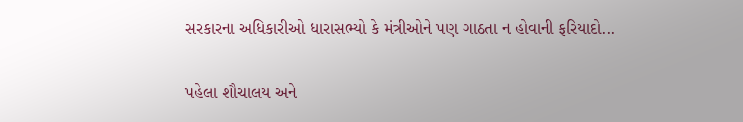સરકારના અધિકારીઓ ધારાસભ્યો કે મંત્રીઓને પણ ગાઠતા ન હોવાની ફરિયાદો...

પહેલા શૌચાલય અને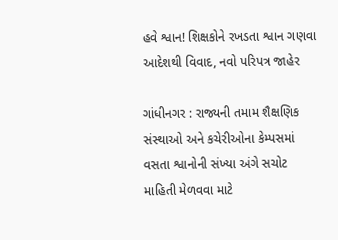હવે શ્વાન! શિક્ષકોને રખડતા શ્વાન ગણવા આદેશથી વિવાદ, નવો પરિપત્ર જાહેર

ગાંધીનગર : રાજ્યની તમામ શૈક્ષણિક સંસ્થાઓ અને કચેરીઓના કેમ્પસમાં વસતા શ્વાનોની સંખ્યા અંગે સચોટ માહિતી મેળવવા માટે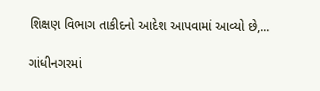શિક્ષણ વિભાગ તાકીદનો આદેશ આપવામાં આવ્યો છે,...

ગાંધીનગરમાં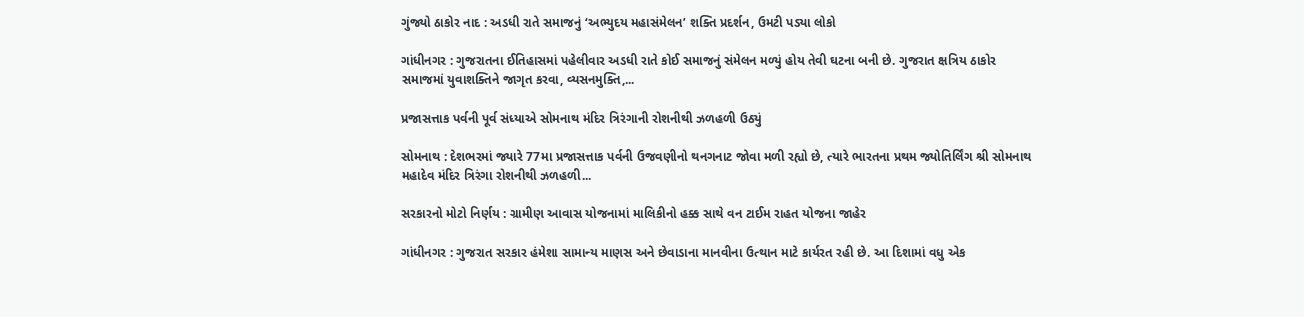ગુંજ્યો ઠાકોર નાદ : અડધી રાતે સમાજનું ‘અભ્યુદય મહાસંમેલન’ શક્તિ પ્રદર્શન, ઉમટી પડ્યા લોકો

ગાંધીનગર : ગુજરાતના ઈતિહાસમાં પહેલીવાર અડધી રાતે કોઈ સમાજનું સંમેલન મળ્યું હોય તેવી ઘટના બની છે. ગુજરાત ક્ષત્રિય ઠાકોર સમાજમાં યુવાશક્તિને જાગૃત કરવા, વ્યસનમુક્તિ,...

પ્રજાસત્તાક પર્વની પૂર્વ સંધ્યાએ સોમનાથ મંદિર ત્રિરંગાની રોશનીથી ઝળહળી ઉઠ્યું

સોમનાથ : દેશભરમાં જ્યારે 77મા પ્રજાસત્તાક પર્વની ઉજવણીનો થનગનાટ જોવા મળી રહ્યો છે, ત્યારે ભારતના પ્રથમ જ્યોતિર્લિંગ શ્રી સોમનાથ મહાદેવ મંદિર ત્રિરંગા રોશનીથી ઝળહળી...

સરકારનો મોટો નિર્ણય : ગ્રામીણ આવાસ યોજનામાં માલિકીનો હક્ક સાથે વન ટાઈમ રાહત યોજના જાહેર

ગાંધીનગર : ગુજરાત સરકાર હંમેશા સામાન્ય માણસ અને છેવાડાના માનવીના ઉત્થાન માટે કાર્યરત રહી છે. આ દિશામાં વધુ એક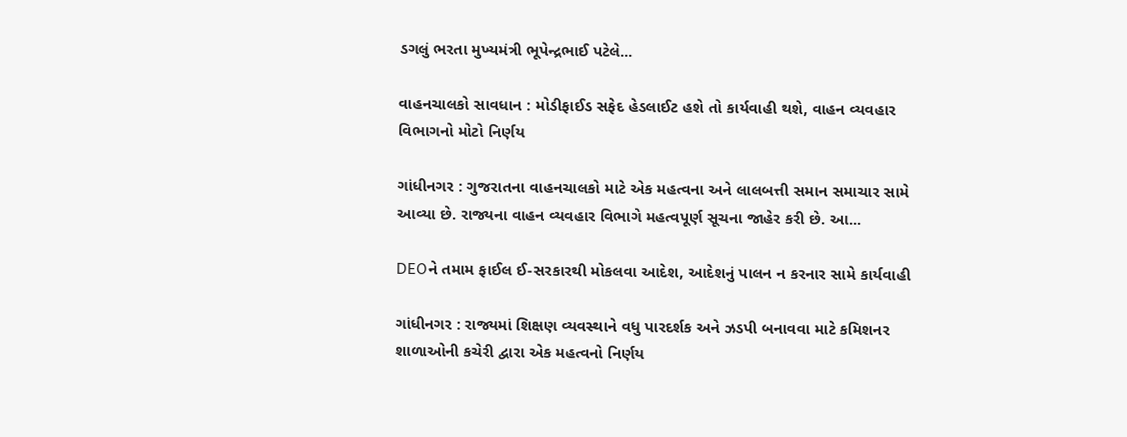ડગલું ભરતા મુખ્યમંત્રી ભૂપેન્દ્રભાઈ પટેલે...

વાહનચાલકો સાવધાન : મોડીફાઈડ સફેદ હેડલાઈટ હશે તો કાર્યવાહી થશે, વાહન વ્યવહાર વિભાગનો મોટો નિર્ણય

ગાંધીનગર : ગુજરાતના વાહનચાલકો માટે એક મહત્વના અને લાલબત્તી સમાન સમાચાર સામે આવ્યા છે. રાજ્યના વાહન વ્યવહાર વિભાગે મહત્વપૂર્ણ સૂચના જાહેર કરી છે. આ...

DEOને તમામ ફાઈલ ઈ-સરકારથી મોકલવા આદેશ, આદેશનું પાલન ન કરનાર સામે કાર્યવાહી

ગાંધીનગર : રાજ્યમાં શિક્ષણ વ્યવસ્થાને વધુ પારદર્શક અને ઝડપી બનાવવા માટે કમિશનર શાળાઓની કચેરી દ્વારા એક મહત્વનો નિર્ણય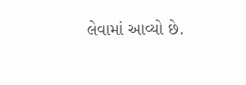લેવામાં આવ્યો છે.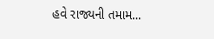હવે રાજ્યની તમામ...